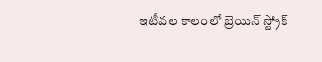ఇటీవల కాలంలో బ్రెయిన్ స్ట్రోక్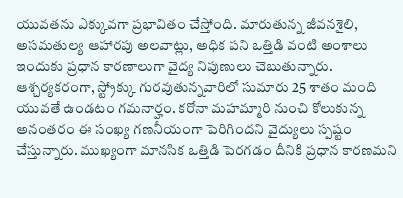యువతను ఎక్కువగా ప్రభావితం చేస్తోంది. మారుతున్న జీవనశైలి, అసమతుల్య ఆహారపు అలవాట్లు, అధిక పని ఒత్తిడి వంటి అంశాలు ఇందుకు ప్రధాన కారణాలుగా వైద్య నిపుణులు చెబుతున్నారు. ఆశ్చర్యకరంగా, స్ట్రోక్కు గురవుతున్నవారిలో సుమారు 25 శాతం మంది యువతే ఉండటం గమనార్హం. కరోనా మహమ్మారి నుంచి కోలుకున్న అనంతరం ఈ సంఖ్య గణనీయంగా పెరిగిందని వైద్యులు స్పష్టం చేస్తున్నారు. ముఖ్యంగా మానసిక ఒత్తిడి పెరగడం దీనికి ప్రధాన కారణమని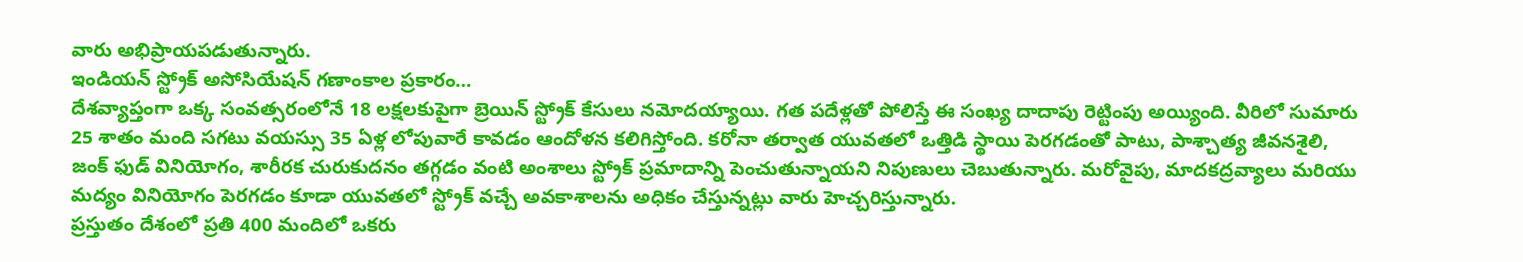వారు అభిప్రాయపడుతున్నారు.
ఇండియన్ స్ట్రోక్ అసోసియేషన్ గణాంకాల ప్రకారం…
దేశవ్యాప్తంగా ఒక్క సంవత్సరంలోనే 18 లక్షలకుపైగా బ్రెయిన్ స్ట్రోక్ కేసులు నమోదయ్యాయి. గత పదేళ్లతో పోలిస్తే ఈ సంఖ్య దాదాపు రెట్టింపు అయ్యింది. వీరిలో సుమారు 25 శాతం మంది సగటు వయస్సు 35 ఏళ్ల లోపువారే కావడం ఆందోళన కలిగిస్తోంది. కరోనా తర్వాత యువతలో ఒత్తిడి స్థాయి పెరగడంతో పాటు, పాశ్చాత్య జీవనశైలి, జంక్ ఫుడ్ వినియోగం, శారీరక చురుకుదనం తగ్గడం వంటి అంశాలు స్ట్రోక్ ప్రమాదాన్ని పెంచుతున్నాయని నిపుణులు చెబుతున్నారు. మరోవైపు, మాదకద్రవ్యాలు మరియు మద్యం వినియోగం పెరగడం కూడా యువతలో స్ట్రోక్ వచ్చే అవకాశాలను అధికం చేస్తున్నట్లు వారు హెచ్చరిస్తున్నారు.
ప్రస్తుతం దేశంలో ప్రతి 400 మందిలో ఒకరు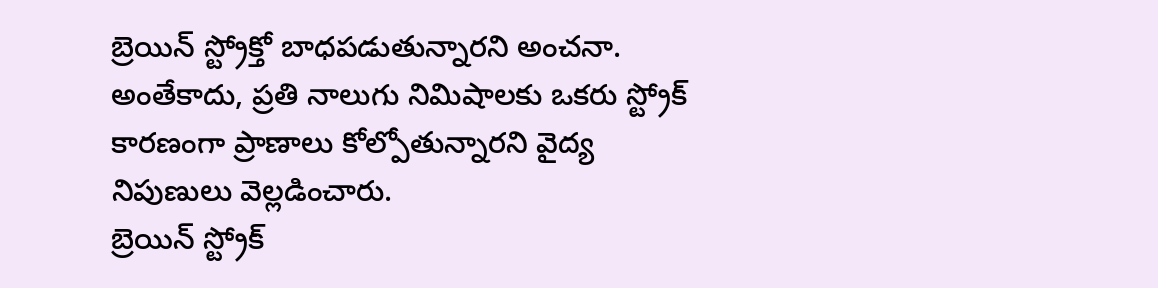బ్రెయిన్ స్ట్రోక్తో బాధపడుతున్నారని అంచనా. అంతేకాదు, ప్రతి నాలుగు నిమిషాలకు ఒకరు స్ట్రోక్ కారణంగా ప్రాణాలు కోల్పోతున్నారని వైద్య నిపుణులు వెల్లడించారు.
బ్రెయిన్ స్ట్రోక్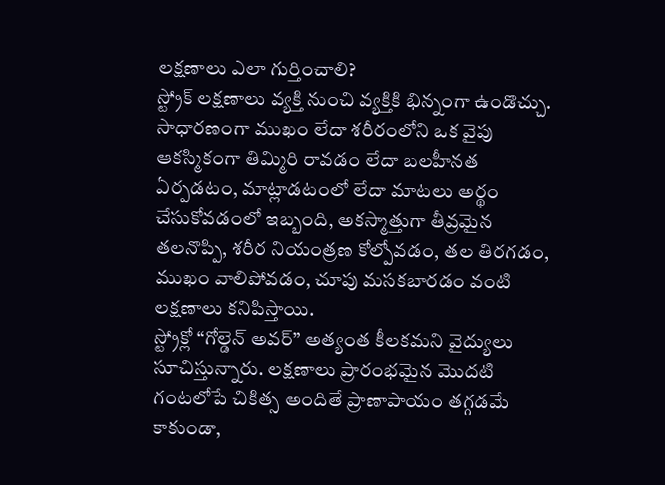లక్షణాలు ఎలా గుర్తించాలి?
స్ట్రోక్ లక్షణాలు వ్యక్తి నుంచి వ్యక్తికి భిన్నంగా ఉండొచ్చు. సాధారణంగా ముఖం లేదా శరీరంలోని ఒక వైపు ఆకస్మికంగా తిమ్మిరి రావడం లేదా బలహీనత ఏర్పడటం, మాట్లాడటంలో లేదా మాటలు అర్థం చేసుకోవడంలో ఇబ్బంది, అకస్మాత్తుగా తీవ్రమైన తలనొప్పి, శరీర నియంత్రణ కోల్పోవడం, తల తిరగడం, ముఖం వాలిపోవడం, చూపు మసకబారడం వంటి లక్షణాలు కనిపిస్తాయి.
స్ట్రోక్లో “గోల్డెన్ అవర్” అత్యంత కీలకమని వైద్యులు సూచిస్తున్నారు. లక్షణాలు ప్రారంభమైన మొదటి గంటలోపే చికిత్స అందితే ప్రాణాపాయం తగ్గడమే కాకుండా,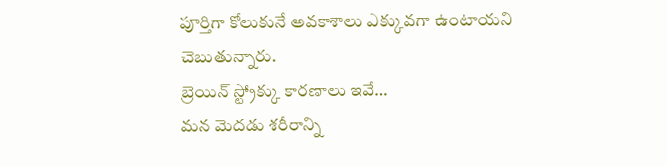పూర్తిగా కోలుకునే అవకాశాలు ఎక్కువగా ఉంటాయని చెబుతున్నారు.
బ్రెయిన్ స్ట్రోక్కు కారణాలు ఇవే…
మన మెదడు శరీరాన్ని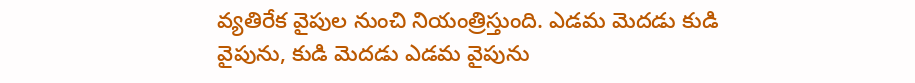వ్యతిరేక వైపుల నుంచి నియంత్రిస్తుంది. ఎడమ మెదడు కుడి వైపును, కుడి మెదడు ఎడమ వైపును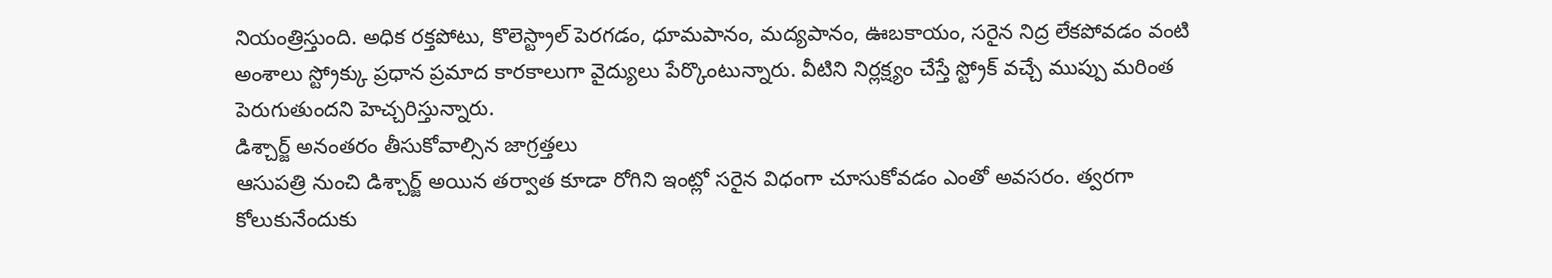నియంత్రిస్తుంది. అధిక రక్తపోటు, కొలెస్ట్రాల్ పెరగడం, ధూమపానం, మద్యపానం, ఊబకాయం, సరైన నిద్ర లేకపోవడం వంటి అంశాలు స్ట్రోక్కు ప్రధాన ప్రమాద కారకాలుగా వైద్యులు పేర్కొంటున్నారు. వీటిని నిర్లక్ష్యం చేస్తే స్ట్రోక్ వచ్చే ముప్పు మరింత పెరుగుతుందని హెచ్చరిస్తున్నారు.
డిశ్చార్జ్ అనంతరం తీసుకోవాల్సిన జాగ్రత్తలు
ఆసుపత్రి నుంచి డిశ్చార్జ్ అయిన తర్వాత కూడా రోగిని ఇంట్లో సరైన విధంగా చూసుకోవడం ఎంతో అవసరం. త్వరగా కోలుకునేందుకు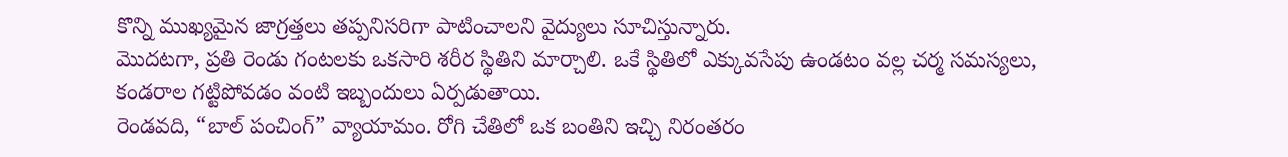కొన్ని ముఖ్యమైన జాగ్రత్తలు తప్పనిసరిగా పాటించాలని వైద్యులు సూచిస్తున్నారు.
మొదటగా, ప్రతి రెండు గంటలకు ఒకసారి శరీర స్థితిని మార్చాలి. ఒకే స్థితిలో ఎక్కువసేపు ఉండటం వల్ల చర్మ సమస్యలు, కండరాల గట్టిపోవడం వంటి ఇబ్బందులు ఏర్పడుతాయి.
రెండవది, “బాల్ పంచింగ్” వ్యాయామం. రోగి చేతిలో ఒక బంతిని ఇచ్చి నిరంతరం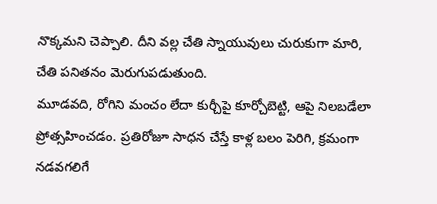నొక్కమని చెప్పాలి. దీని వల్ల చేతి స్నాయువులు చురుకుగా మారి, చేతి పనితనం మెరుగుపడుతుంది.
మూడవది, రోగిని మంచం లేదా కుర్చీపై కూర్చోబెట్టి, ఆపై నిలబడేలా ప్రోత్సహించడం. ప్రతిరోజూ సాధన చేస్తే కాళ్ల బలం పెరిగి, క్రమంగా నడవగలిగే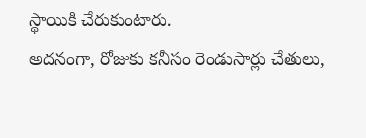స్థాయికి చేరుకుంటారు.
అదనంగా, రోజుకు కనీసం రెండుసార్లు చేతులు,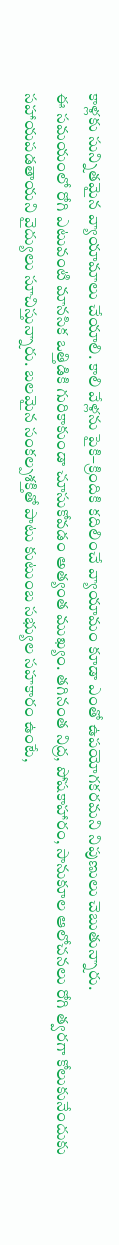కాళ్లకు సున్నితమైన వ్యాయామాలు చేయాలి. కాలి వేళ్లను పైకి–క్రిందికి కదిలించే వ్యాయామం కూడా ఎంతో ఉపయోగకరమని నిపుణులు చెబుతున్నారు.
ఈ సమయంలో రోగి ఎటువంటి మానసిక ఒత్తిడికి గురికాకుండా చూసుకోవడం అత్యంత ముఖ్యం. తగినంత నిద్ర, పోషకాహారం, సానుకూల ఆలోచనలు రోగి త్వరగా కోలుకునేందుకు సహాయపడతాయని వైద్యులు సూచిస్తున్నారు. బలమైన సంకల్పశక్తితో పాటు కుటుంబ సభ్యుల సహకారం ఉంటే,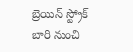బ్రెయిన్ స్ట్రోక్ బారి నుంచి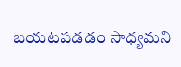బయటపడడం సాధ్యమని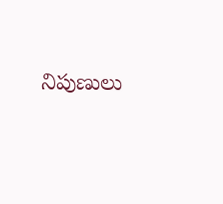నిపుణులు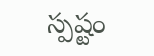స్పష్టం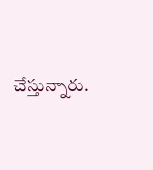చేస్తున్నారు.